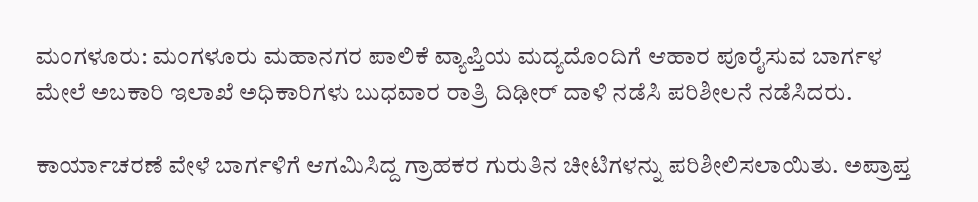ಮಂಗಳೂರು: ಮಂಗಳೂರು ಮಹಾನಗರ ಪಾಲಿಕೆ ವ್ಯಾಪ್ತಿಯ ಮದ್ಯದೊಂದಿಗೆ ಆಹಾರ ಪೂರೈಸುವ ಬಾರ್ಗಳ ಮೇಲೆ ಅಬಕಾರಿ ಇಲಾಖೆ ಅಧಿಕಾರಿಗಳು ಬುಧವಾರ ರಾತ್ರಿ ದಿಢೀರ್ ದಾಳಿ ನಡೆಸಿ ಪರಿಶೀಲನೆ ನಡೆಸಿದರು.

ಕಾರ್ಯಾಚರಣೆ ವೇಳೆ ಬಾರ್ಗಳಿಗೆ ಆಗಮಿಸಿದ್ದ ಗ್ರಾಹಕರ ಗುರುತಿನ ಚೀಟಿಗಳನ್ನು ಪರಿಶೀಲಿಸಲಾಯಿತು. ಅಪ್ರಾಪ್ತ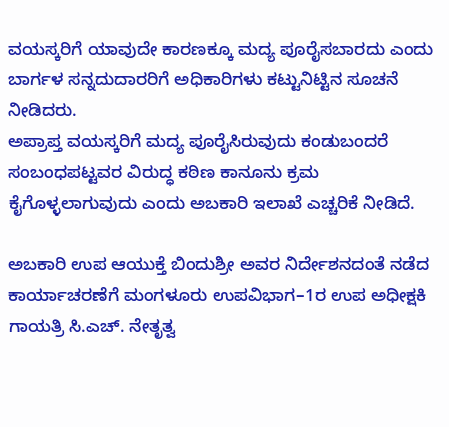ವಯಸ್ಕರಿಗೆ ಯಾವುದೇ ಕಾರಣಕ್ಕೂ ಮದ್ಯ ಪೂರೈಸಬಾರದು ಎಂದು ಬಾರ್ಗಳ ಸನ್ನದುದಾರರಿಗೆ ಅಧಿಕಾರಿಗಳು ಕಟ್ಟುನಿಟ್ಟಿನ ಸೂಚನೆ ನೀಡಿದರು.
ಅಪ್ರಾಪ್ತ ವಯಸ್ಕರಿಗೆ ಮದ್ಯ ಪೂರೈಸಿರುವುದು ಕಂಡುಬಂದರೆ ಸಂಬಂಧಪಟ್ಟವರ ವಿರುದ್ಧ ಕಠಿಣ ಕಾನೂನು ಕ್ರಮ ಕೈಗೊಳ್ಳಲಾಗುವುದು ಎಂದು ಅಬಕಾರಿ ಇಲಾಖೆ ಎಚ್ಚರಿಕೆ ನೀಡಿದೆ.

ಅಬಕಾರಿ ಉಪ ಆಯುಕ್ತೆ ಬಿಂದುಶ್ರೀ ಅವರ ನಿರ್ದೇಶನದಂತೆ ನಡೆದ ಕಾರ್ಯಾಚರಣೆಗೆ ಮಂಗಳೂರು ಉಪವಿಭಾಗ–1ರ ಉಪ ಅಧೀಕ್ಷಕಿ ಗಾಯತ್ರಿ ಸಿ.ಎಚ್. ನೇತೃತ್ವ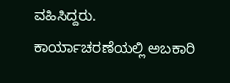ವಹಿಸಿದ್ದರು.
ಕಾರ್ಯಾಚರಣೆಯಲ್ಲಿ ಅಬಕಾರಿ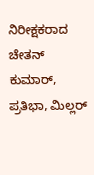ನಿರೀಕ್ಷಕರಾದ ಚೇತನ್ ಕುಮಾರ್, ಪ್ರತಿಭಾ, ಮಿಲ್ಲರ್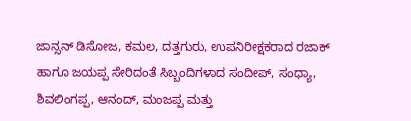ಜಾನ್ಸನ್ ಡಿಸೋಜ, ಕಮಲ, ದತ್ತಗುರು, ಉಪನಿರೀಕ್ಷಕರಾದ ರಜಾಕ್ ಹಾಗೂ ಜಯಪ್ಪ ಸೇರಿದಂತೆ ಸಿಬ್ಬಂದಿಗಳಾದ ಸಂದೀಪ್, ಸಂಧ್ಯಾ, ಶಿವಲಿಂಗಪ್ಪ, ಆನಂದ್, ಮಂಜಪ್ಪ ಮತ್ತು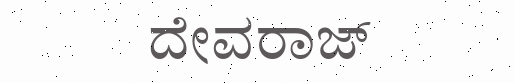ದೇವರಾಜ್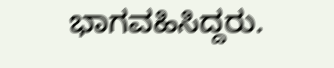ಭಾಗವಹಿಸಿದ್ದರು.